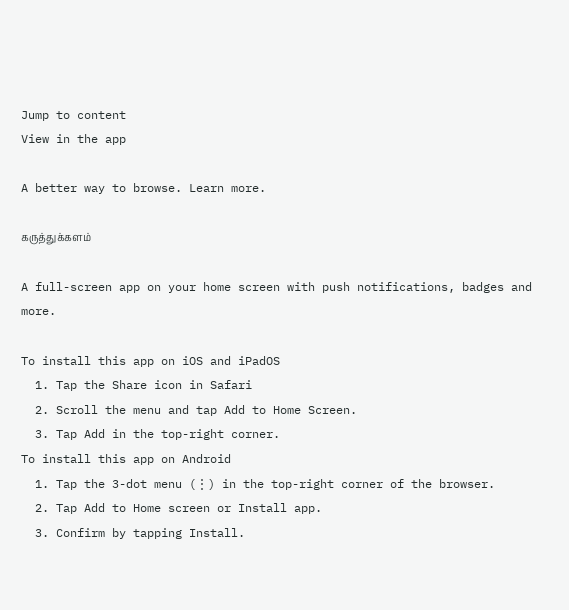Jump to content
View in the app

A better way to browse. Learn more.

கருத்துக்களம்

A full-screen app on your home screen with push notifications, badges and more.

To install this app on iOS and iPadOS
  1. Tap the Share icon in Safari
  2. Scroll the menu and tap Add to Home Screen.
  3. Tap Add in the top-right corner.
To install this app on Android
  1. Tap the 3-dot menu (⋮) in the top-right corner of the browser.
  2. Tap Add to Home screen or Install app.
  3. Confirm by tapping Install.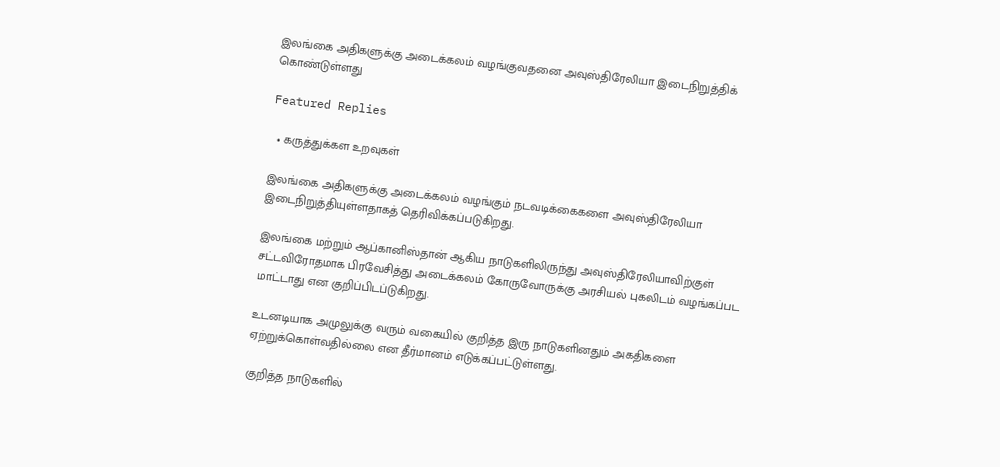இலங்கை அதிகளுக்கு அடைக்கலம் வழங்குவதனை அவுஸ்திரேலியா இடைநிறுத்திக் கொண்டுள்ளது

Featured Replies

  • கருத்துக்கள உறவுகள்

இலங்கை அதிகளுக்கு அடைக்கலம் வழங்கும் நடவடிக்கைகளை அவுஸ்திரேலியா இடைநிறுத்தியுள்ளதாகத் தெரிவிக்கப்படுகிறது.

இலங்கை மற்றும் ஆப்கானிஸ்தான் ஆகிய நாடுகளிலிருந்து அவுஸ்திரேலியாவிற்குள் சட்டவிரோதமாக பிரவேசித்து அடைக்கலம் கோருவோருக்கு அரசியல் புகலிடம் வழங்கப்பட மாட்டாது என குறிப்பிடப்டுகிறது.

உடனடியாக அமுலுக்கு வரும் வகையில் குறித்த இரு நாடுகளினதும் அகதிகளை ஏற்றுக்கொள்வதில்லை என தீர்மானம் எடுக்கப்பட்டுள்ளது.

குறித்த நாடுகளில்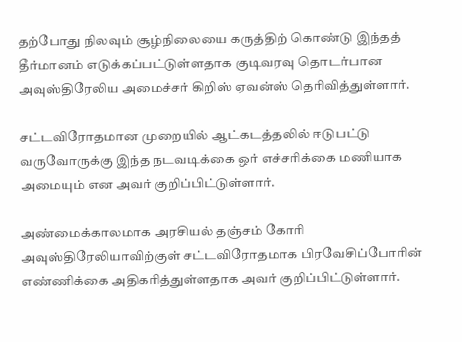தற்போது நிலவும் சூழ்நிலையை கருத்திற் கொண்டு இந்தத் தீர்மானம் எடுக்கப்பட்டுள்ளதாக குடிவரவு தொடர்பான அவுஸ்திரேலிய அமைச்சர் கிறிஸ் ஏவன்ஸ் தெரிவித்துள்ளார்.

சட்டவிரோதமான முறையில் ஆட்கடத்தலில் ஈடுபட்டு வருவோருக்கு இந்த நடவடிக்கை ஒர் எச்சரிக்கை மணியாக அமையும் என அவர் குறிப்பிட்டுள்ளார்.

அண்மைக்காலமாக அரசியல் தஞ்சம் கோரி அவுஸ்திரேலியாவிற்குள் சட்டவிரோதமாக பிரவேசிப்போரின் எண்ணிக்கை அதிகரித்துள்ளதாக அவர் குறிப்பிட்டுள்ளார்.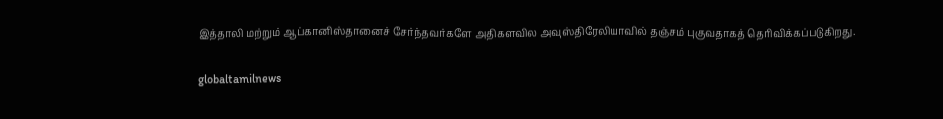இத்தாலி மற்றும் ஆப்கானிஸ்தானைச் சேர்ந்தவர்களே அதிகளவில அவுஸ்திரேலியாவில் தஞ்சம் புகுவதாகத் தெரிவிக்கப்படுகிறது.

globaltamilnews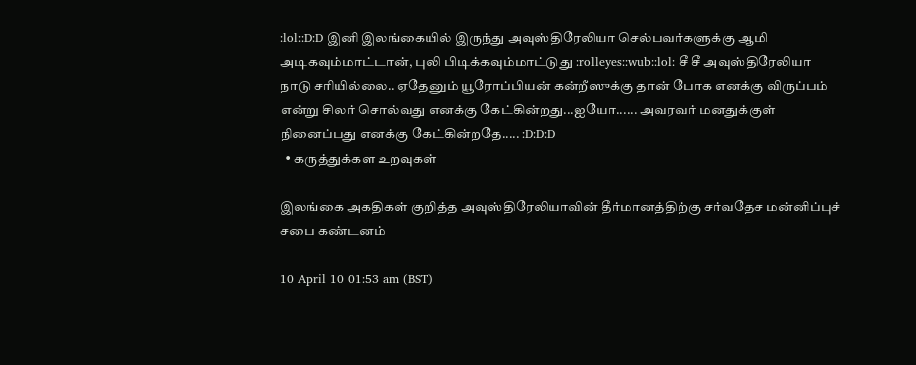:lol::D:D இனி இலங்கையில் இருந்து அவுஸ்திரேலியா செல்பவர்களுக்கு ஆமி அடிகவும்மாட்டான், புலி பிடிக்கவும்மாட்டுது :rolleyes::wub::lol: சீ சீ அவுஸ்திரேலியா நாடு சரியில்லை.. ஏதேனும் யூரோப்பியன் கன்றீஸுக்கு தான் போக எனக்கு விருப்பம் என்று சிலர் சொல்வது எனக்கு கேட்கின்றது...ஐயோ...... அவரவர் மனதுக்குள் நினைப்பது எனக்கு கேட்கின்றதே..... :D:D:D
  • கருத்துக்கள உறவுகள்

இலங்கை அகதிகள் குறித்த அவுஸ்திரேலியாவின் தீர்மானத்திற்கு சர்வதேச மன்னிப்புச் சபை கண்டனம்

10 April 10 01:53 am (BST)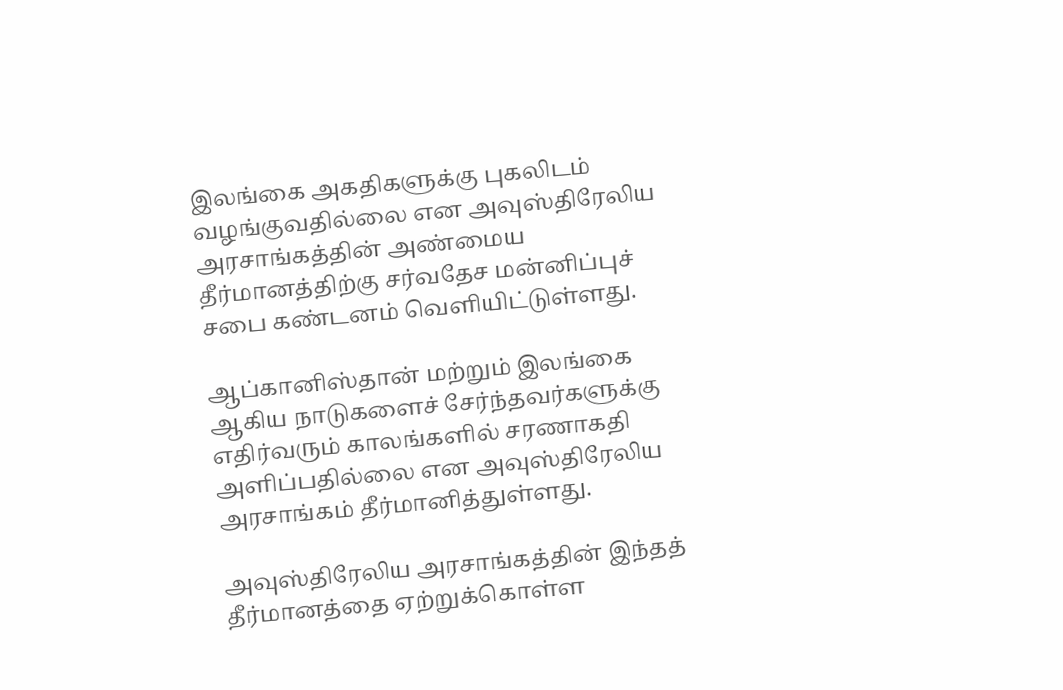இலங்கை அகதிகளுக்கு புகலிடம் வழங்குவதில்லை என அவுஸ்திரேலிய அரசாங்கத்தின் அண்மைய தீர்மானத்திற்கு சர்வதேச மன்னிப்புச் சபை கண்டனம் வெளியிட்டுள்ளது.

ஆப்கானிஸ்தான் மற்றும் இலங்கை ஆகிய நாடுகளைச் சேர்ந்தவர்களுக்கு எதிர்வரும் காலங்களில் சரணாகதி அளிப்பதில்லை என அவுஸ்திரேலிய அரசாங்கம் தீர்மானித்துள்ளது.

அவுஸ்திரேலிய அரசாங்கத்தின் இந்தத் தீர்மானத்தை ஏற்றுக்கொள்ள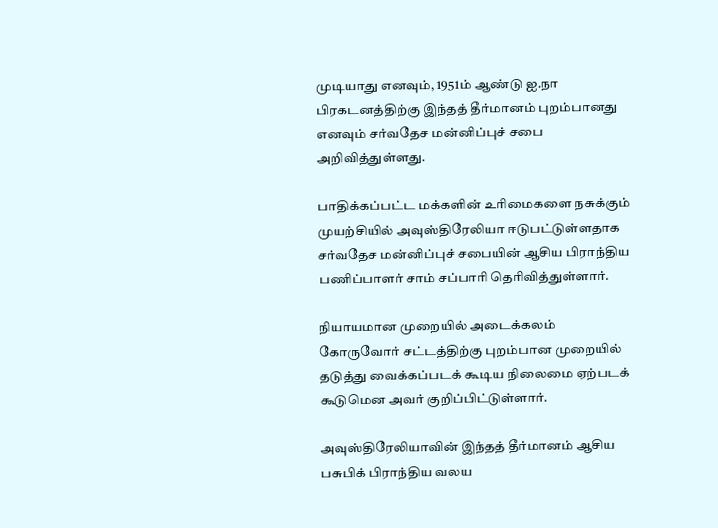முடியாது எனவும், 1951ம் ஆண்டு ஐ.நா பிரகடனத்திற்கு இந்தத் தீர்மானம் புறம்பானது எனவும் சர்வதேச மன்னிப்புச் சபை அறிவித்துள்ளது.

பாதிக்கப்பட்ட மக்களின் உரிமைகளை நசுக்கும் முயற்சியில் அவுஸ்திரேலியா ஈடுபட்டுள்ளதாக சர்வதேச மன்னிப்புச் சபையின் ஆசிய பிராந்திய பணிப்பாளர் சாம் சப்பாரி தெரிவித்துள்ளார்.

நியாயமான முறையில் அடைக்கலம் கோருவோர் சட்டத்திற்கு புறம்பான முறையில் தடுத்து வைக்கப்படக் கூடிய நிலைமை ஏற்படக் கூடுமென அவர் குறிப்பிட்டுள்ளார்.

அவுஸ்திரேலியாவின் இந்தத் தீர்மானம் ஆசிய பசுபிக் பிராந்திய வலய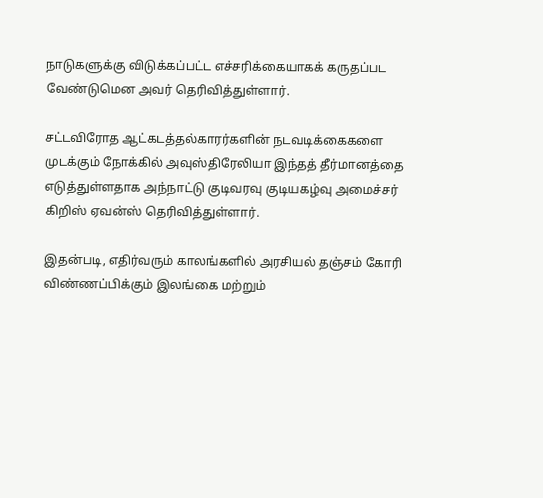நாடுகளுக்கு விடுக்கப்பட்ட எச்சரிக்கையாகக் கருதப்பட வேண்டுமென அவர் தெரிவித்துள்ளார்.

சட்டவிரோத ஆட்கடத்தல்காரர்களின் நடவடிக்கைகளை முடக்கும் நோக்கில் அவுஸ்திரேலியா இந்தத் தீர்மானத்தை எடுத்துள்ளதாக அந்நாட்டு குடிவரவு குடியகழ்வு அமைச்சர் கிறிஸ் ஏவன்ஸ் தெரிவித்துள்ளார்.

இதன்படி, எதிர்வரும் காலங்களில் அரசியல் தஞ்சம் கோரி விண்ணப்பிக்கும் இலங்கை மற்றும்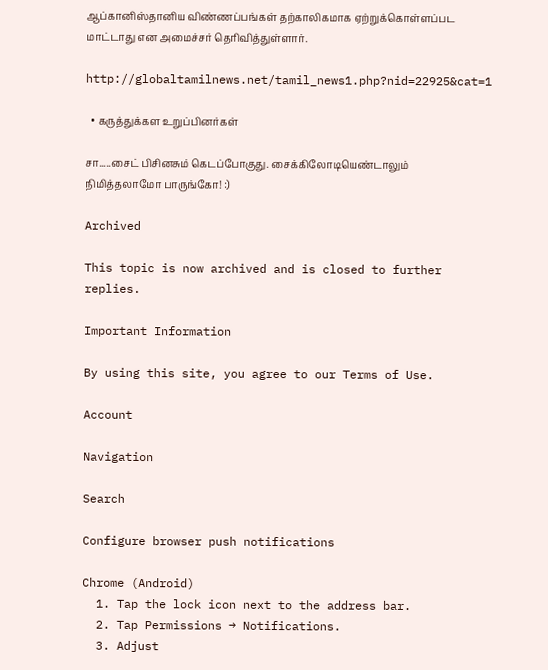ஆப்கானிஸ்தானிய விண்ணப்பங்கள் தற்காலிகமாக ஏற்றுக்கொள்ளப்பட மாட்டாது என அமைச்சர் தெரிவித்துள்ளார்.

http://globaltamilnews.net/tamil_news1.php?nid=22925&cat=1

  • கருத்துக்கள உறுப்பினர்கள்

சா.....சைட் பிசினசும் கெடப்போகுது. சைக்கிலோடியெண்டாலும் நிமித்தலாமோ பாருங்கோ! :)

Archived

This topic is now archived and is closed to further replies.

Important Information

By using this site, you agree to our Terms of Use.

Account

Navigation

Search

Configure browser push notifications

Chrome (Android)
  1. Tap the lock icon next to the address bar.
  2. Tap Permissions → Notifications.
  3. Adjust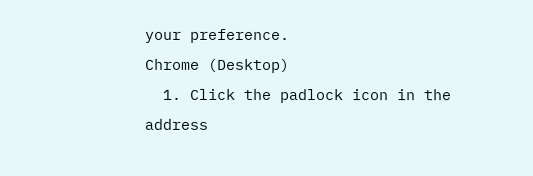your preference.
Chrome (Desktop)
  1. Click the padlock icon in the address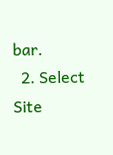bar.
  2. Select Site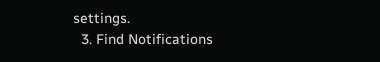settings.
  3. Find Notifications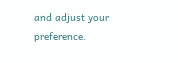and adjust your preference.